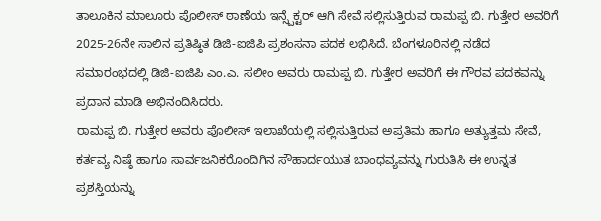ತಾಲೂಕಿನ ಮಾಲೂರು ಪೊಲೀಸ್ ಠಾಣೆಯ ಇನ್ಸ್ಪೆಕ್ಟರ್ ಆಗಿ ಸೇವೆ ಸಲ್ಲಿಸುತ್ತಿರುವ ರಾಮಪ್ಪ ಬಿ. ಗುತ್ತೇರ ಅವರಿಗೆ 2025-26ನೇ ಸಾಲಿನ ಪ್ರತಿಷ್ಠಿತ ಡಿಜಿ-ಐಜಿಪಿ ಪ್ರಶಂಸನಾ ಪದಕ ಲಭಿಸಿದೆ. ಬೆಂಗಳೂರಿನಲ್ಲಿ ನಡೆದ ಸಮಾರಂಭದಲ್ಲಿ ಡಿಜಿ-ಐಜಿಪಿ ಎಂ.ಎ. ಸಲೀಂ ಅವರು ರಾಮಪ್ಪ ಬಿ. ಗುತ್ತೇರ ಅವರಿಗೆ ಈ ಗೌರವ ಪದಕವನ್ನು ಪ್ರದಾನ ಮಾಡಿ ಅಭಿನಂದಿಸಿದರು.
ರಾಮಪ್ಪ ಬಿ. ಗುತ್ತೇರ ಅವರು ಪೊಲೀಸ್ ಇಲಾಖೆಯಲ್ಲಿ ಸಲ್ಲಿಸುತ್ತಿರುವ ಅಪ್ರತಿಮ ಹಾಗೂ ಅತ್ಯುತ್ತಮ ಸೇವೆ, ಕರ್ತವ್ಯ ನಿಷ್ಠೆ ಹಾಗೂ ಸಾರ್ವಜನಿಕರೊಂದಿಗಿನ ಸೌಹಾರ್ದಯುತ ಬಾಂಧವ್ಯವನ್ನು ಗುರುತಿಸಿ ಈ ಉನ್ನತ ಪ್ರಶಸ್ತಿಯನ್ನು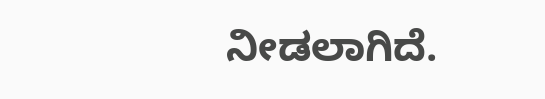ನೀಡಲಾಗಿದೆ.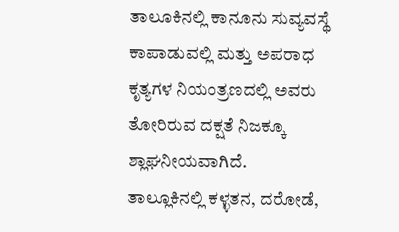ತಾಲೂಕಿನಲ್ಲಿ ಕಾನೂನು ಸುವ್ಯವಸ್ಥೆ ಕಾಪಾಡುವಲ್ಲಿ ಮತ್ತು ಅಪರಾಧ ಕೃತ್ಯಗಳ ನಿಯಂತ್ರಣದಲ್ಲಿ ಅವರು ತೋರಿರುವ ದಕ್ಷತೆ ನಿಜಕ್ಕೂ ಶ್ಲಾಘನೀಯವಾಗಿದೆ.
ತಾಲ್ಲೂಕಿನಲ್ಲಿ ಕಳ್ಳತನ, ದರೋಡೆ,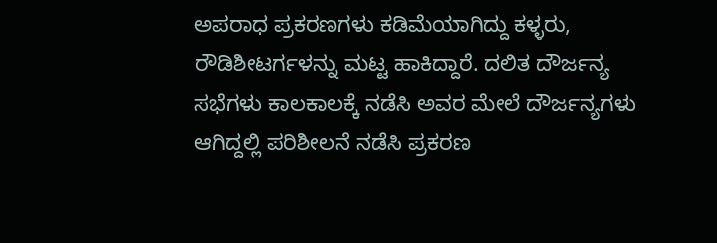ಅಪರಾಧ ಪ್ರಕರಣಗಳು ಕಡಿಮೆಯಾಗಿದ್ದು ಕಳ್ಳರು, ರೌಡಿಶೀಟರ್ಗಳನ್ನು ಮಟ್ಟ ಹಾಕಿದ್ದಾರೆ. ದಲಿತ ದೌರ್ಜನ್ಯ ಸಭೆಗಳು ಕಾಲಕಾಲಕ್ಕೆ ನಡೆಸಿ ಅವರ ಮೇಲೆ ದೌರ್ಜನ್ಯಗಳು ಆಗಿದ್ದಲ್ಲಿ ಪರಿಶೀಲನೆ ನಡೆಸಿ ಪ್ರಕರಣ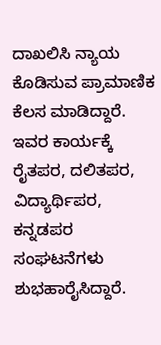ದಾಖಲಿಸಿ ನ್ಯಾಯ ಕೊಡಿಸುವ ಪ್ರಾಮಾಣಿಕ ಕೆಲಸ ಮಾಡಿದ್ದಾರೆ. ಇವರ ಕಾರ್ಯಕ್ಕೆ ರೈತಪರ, ದಲಿತಪರ, ವಿದ್ಯಾರ್ಥಿಪರ, ಕನ್ನಡಪರ ಸಂಘಟನೆಗಳು ಶುಭಹಾರೈಸಿದ್ದಾರೆ.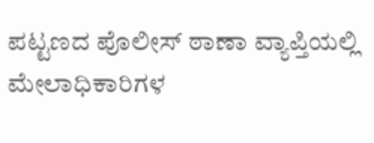ಪಟ್ಟಣದ ಪೊಲೀಸ್ ಠಾಣಾ ವ್ಯಾಪ್ತಿಯಲ್ಲಿ ಮೇಲಾಧಿಕಾರಿಗಳ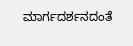ಮಾರ್ಗದರ್ಶನದಂತೆ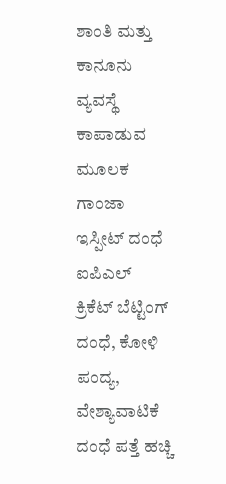ಶಾಂತಿ ಮತ್ತು ಕಾನೂನು ವ್ಯವಸ್ಥೆ ಕಾಪಾಡುವ ಮೂಲಕ ಗಾಂಜಾ ಇಸ್ಪೀಟ್ ದಂಧೆ ಐಪಿಎಲ್ ಕ್ರಿಕೆಟ್ ಬೆಟ್ಟಿಂಗ್ ದಂಧೆ, ಕೋಳಿ ಪಂದ್ಯ, ವೇಶ್ಯಾವಾಟಿಕೆ ದಂಧೆ ಪತ್ತೆ ಹಚ್ಚಿ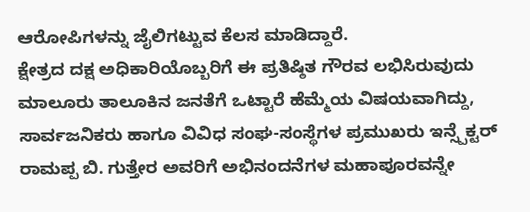ಆರೋಪಿಗಳನ್ನು ಜೈಲಿಗಟ್ಟುವ ಕೆಲಸ ಮಾಡಿದ್ದಾರೆ.
ಕ್ಷೇತ್ರದ ದಕ್ಷ ಅಧಿಕಾರಿಯೊಬ್ಬರಿಗೆ ಈ ಪ್ರತಿಷ್ಠಿತ ಗೌರವ ಲಭಿಸಿರುವುದು ಮಾಲೂರು ತಾಲೂಕಿನ ಜನತೆಗೆ ಒಟ್ಟಾರೆ ಹೆಮ್ಮೆಯ ವಿಷಯವಾಗಿದ್ದು, ಸಾರ್ವಜನಿಕರು ಹಾಗೂ ವಿವಿಧ ಸಂಘ-ಸಂಸ್ಥೆಗಳ ಪ್ರಮುಖರು ಇನ್ಸ್ಪೆಕ್ಟರ್ ರಾಮಪ್ಪ ಬಿ. ಗುತ್ತೇರ ಅವರಿಗೆ ಅಭಿನಂದನೆಗಳ ಮಹಾಪೂರವನ್ನೇ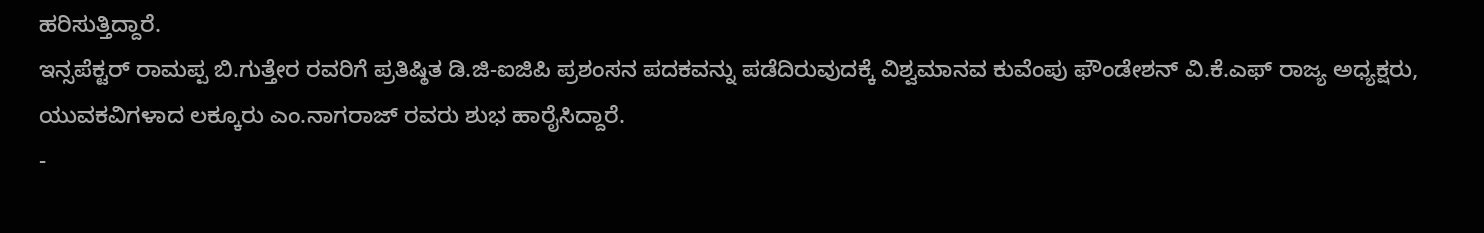ಹರಿಸುತ್ತಿದ್ದಾರೆ.
ಇನ್ಸಪೆಕ್ಟರ್ ರಾಮಪ್ಪ ಬಿ.ಗುತ್ತೇರ ರವರಿಗೆ ಪ್ರತಿಷ್ಠಿತ ಡಿ.ಜಿ-ಐಜಿಪಿ ಪ್ರಶಂಸನ ಪದಕವನ್ನು ಪಡೆದಿರುವುದಕ್ಕೆ ವಿಶ್ವಮಾನವ ಕುವೆಂಪು ಫೌಂಡೇಶನ್ ವಿ.ಕೆ.ಎಫ್ ರಾಜ್ಯ ಅಧ್ಯಕ್ಷರು, ಯುವಕವಿಗಳಾದ ಲಕ್ಕೂರು ಎಂ.ನಾಗರಾಜ್ ರವರು ಶುಭ ಹಾರೈಸಿದ್ದಾರೆ.
-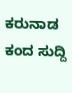ಕರುನಾಡ ಕಂದ ಸುದ್ದಿ